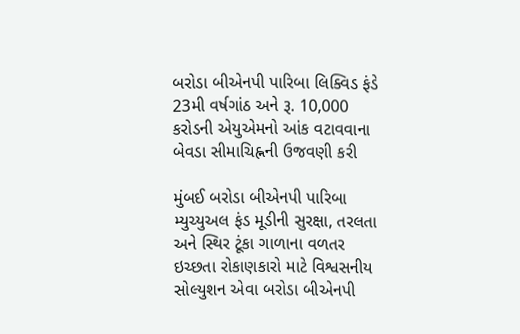બરોડા બીએનપી પારિબા લિક્વિડ ફંડે 23મી વર્ષગાંઠ અને રૂ. 10,000 કરોડની એયુએમનો આંક વટાવવાના બેવડા સીમાચિહ્નની ઉજવણી કરી

મુંબઈ બરોડા બીએનપી પારિબા મ્યુચ્યુઅલ ફંડ મૂડીની સુરક્ષા, તરલતા અને સ્થિર ટૂંકા ગાળાના વળતર ઇચ્છતા રોકાણકારો માટે વિશ્વસનીય સોલ્યુશન એવા બરોડા બીએનપી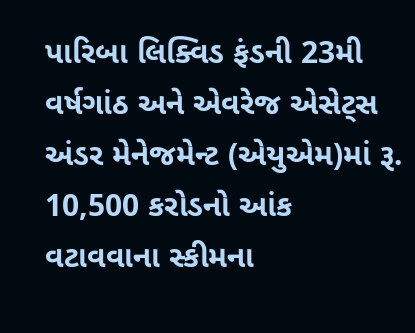પારિબા લિક્વિડ ફંડની 23મી વર્ષગાંઠ અને એવરેજ એસેટ્સ અંડર મેનેજમેન્ટ (એયુએમ)માં રૂ. 10,500 કરોડનો આંક વટાવવાના સ્કીમના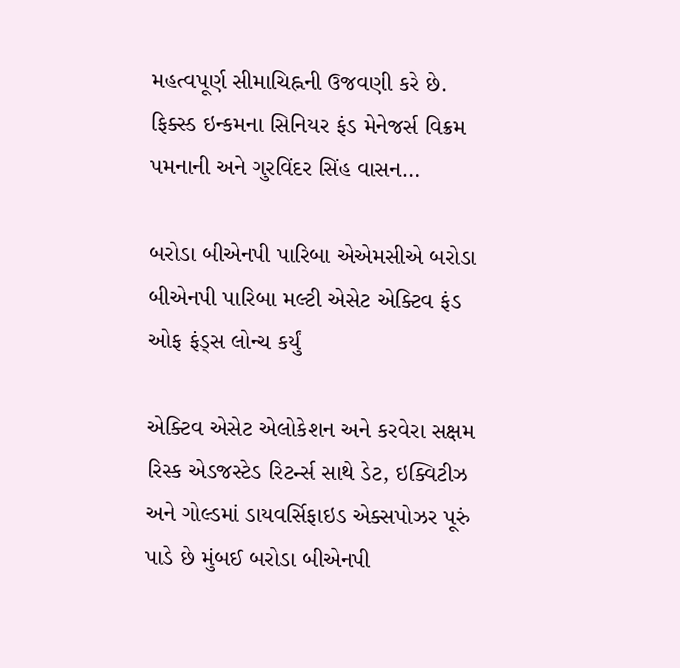મહત્વપૂર્ણ સીમાચિહ્નની ઉજવણી કરે છે. ફિક્સ્ડ ઇન્કમના સિનિયર ફંડ મેનેજર્સ વિક્રમ પમનાની અને ગુરવિંદર સિંહ વાસન…

બરોડા બીએનપી પારિબા એએમસીએ બરોડા બીએનપી પારિબા મલ્ટી એસેટ એક્ટિવ ફંડ ઓફ ફંડ્સ લોન્ચ કર્યું

એક્ટિવ એસેટ એલોકેશન અને કરવેરા સક્ષમ રિસ્ક એડજસ્ટેડ રિટર્ન્સ સાથે ડેટ, ઇક્વિટીઝ અને ગોલ્ડમાં ડાયવર્સિફાઇડ એક્સપોઝર પૂરું પાડે છે મુંબઈ બરોડા બીએનપી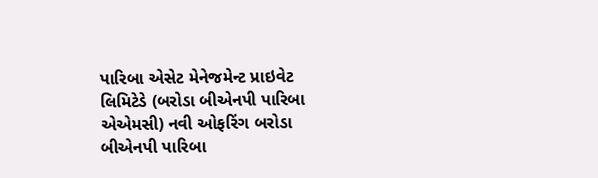પારિબા એસેટ મેનેજમેન્ટ પ્રાઇવેટ લિમિટેડે (બરોડા બીએનપી પારિબા એએમસી) નવી ઓફરિંગ બરોડા બીએનપી પારિબા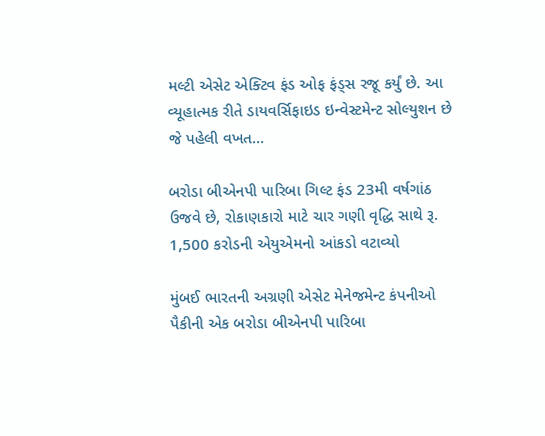મલ્ટી એસેટ એક્ટિવ ફંડ ઓફ ફંડ્સ રજૂ કર્યું છે. આ વ્યૂહાત્મક રીતે ડાયવર્સિફાઇડ ઇન્વેસ્ટમેન્ટ સોલ્યુશન છે જે પહેલી વખત…

બરોડા બીએનપી પારિબા ગિલ્ટ ફંડ 23મી વર્ષગાંઠ ઉજવે છે, રોકાણકારો માટે ચાર ગણી વૃદ્ધિ સાથે રૂ. 1,500 કરોડની એયુએમનો આંકડો વટાવ્યો

મુંબઈ ભારતની અગ્રણી એસેટ મેનેજમેન્ટ કંપનીઓ પૈકીની એક બરોડા બીએનપી પારિબા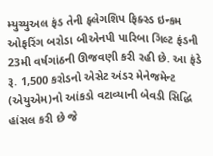મ્યુચ્યુઅલ ફંડ તેની ફ્લેગશિપ ફિક્સ્ડ ઇન્કમ ઓફરિંગ બરોડા બીએનપી પારિબા ગિલ્ટ ફંડની 23મી વર્ષગાંઠની ઊજવણી કરી રહી છે. આ ફંડે રૂ. 1,500 કરોડનો એસેટ અંડર મેનેજમેન્ટ (એયુએમ)નો આંકડો વટાવ્યાની બેવડી સિદ્ધિ હાંસલ કરી છે જે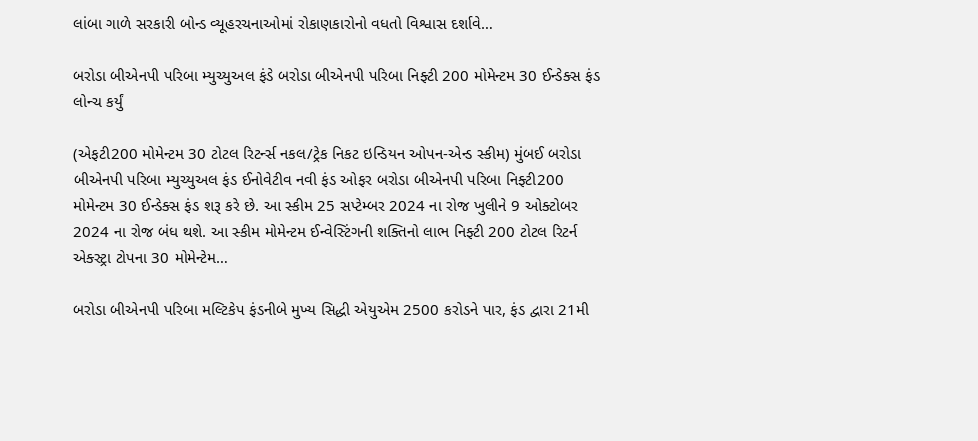લાંબા ગાળે સરકારી બોન્ડ વ્યૂહરચનાઓમાં રોકાણકારોનો વધતો વિશ્વાસ દર્શાવે…

બરોડા બીએનપી પરિબા મ્યુચ્યુઅલ ફંડે બરોડા બીએનપી પરિબા નિફ્ટી 200 મોમેન્ટમ 30 ઈન્ડેક્સ ફંડ લોન્ચ કર્યું

(એફટી200 મોમેન્ટમ 30 ટોટલ રિટર્ન્સ નકલ/ટ્રેક નિકટ ઇન્ડિયન ઓપન-એન્ડ સ્કીમ) મુંબઈ બરોડા બીએનપી પરિબા મ્યુચ્યુઅલ ફંડ ઈનોવેટીવ નવી ફંડ ઓફર બરોડા બીએનપી પરિબા નિફ્ટી200 મોમેન્ટમ 30 ઈન્ડેક્સ ફંડ શરૂ કરે છે. આ સ્કીમ 25 સપ્ટેમ્બર 2024 ના રોજ ખુલીને 9 ઓક્ટોબર 2024 ના રોજ બંધ થશે. આ સ્કીમ મોમેન્ટમ ઈન્વેસ્ટિંગની શક્તિનો લાભ નિફ્ટી 200 ટોટલ રિટર્ન એક્સ્ટ્રા ટોપના 30 મોમેન્ટેમ…

બરોડા બીએનપી પરિબા મલ્ટિકેપ ફંડનીબે મુખ્ય સિદ્ધી એયુએમ 2500 કરોડને પાર, ફંડ દ્વારા 21મી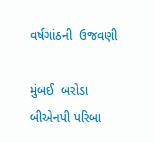વર્ષગાંઠની  ઉજવણી

મુંબઈ  બરોડા બીએનપી પરિબા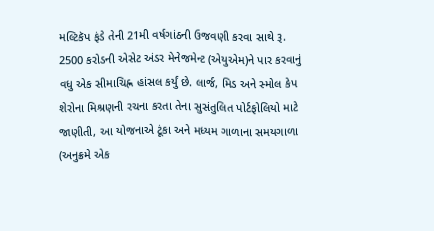મલ્ટિકૅપ ફંડે તેની 21મી વર્ષગાંઠની ઉજવણી કરવા સાથે રૂ. 2500 કરોડની એસેટ અંડર મેનેજમેન્ટ (એયુએમ)ને પાર કરવાનું વધુ એક સીમાચિહ્ન હાંસલ કર્યું છે. લાર્જ, મિડ અને સ્મોલ કેપ શેરોના મિશ્રણની રચના કરતા તેના સુસંતુલિત પોર્ટફોલિયો માટે જાણીતી, આ યોજનાએ ટૂંકા અને મધ્યમ ગાળાના સમયગાળા (અનુક્રમે એક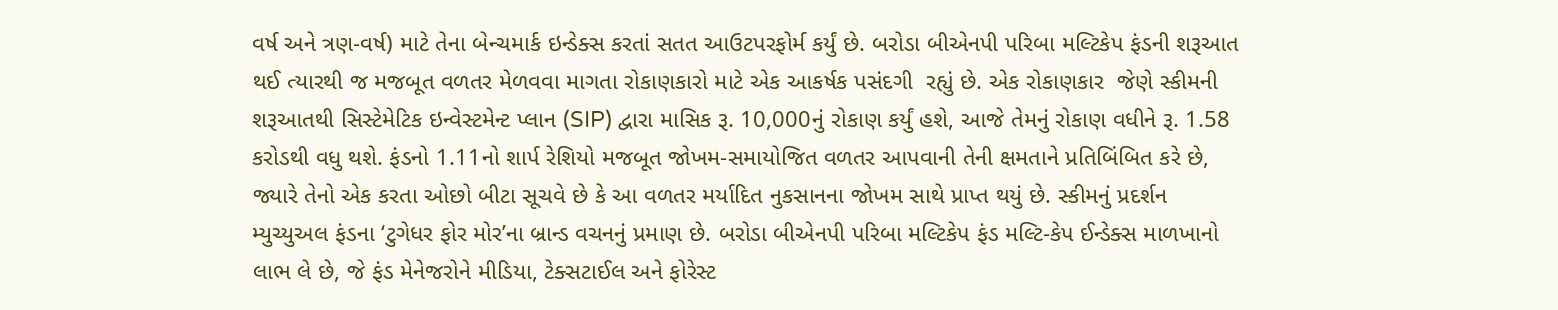વર્ષ અને ત્રણ-વર્ષ) માટે તેના બેન્ચમાર્ક ઇન્ડેક્સ કરતાં સતત આઉટપરફોર્મ કર્યું છે. બરોડા બીએનપી પરિબા મલ્ટિકેપ ફંડની શરૂઆત થઈ ત્યારથી જ મજબૂત વળતર મેળવવા માગતા રોકાણકારો માટે એક આકર્ષક પસંદગી  રહ્યું છે. એક રોકાણકાર  જેણે સ્કીમની શરૂઆતથી સિસ્ટેમેટિક ઇન્વેસ્ટમેન્ટ પ્લાન (SIP) દ્વારા માસિક રૂ. 10,000નું રોકાણ કર્યું હશે, આજે તેમનું રોકાણ વધીને રૂ. 1.58 કરોડથી વધુ થશે. ફંડનો 1.11નો શાર્પ રેશિયો મજબૂત જોખમ-સમાયોજિત વળતર આપવાની તેની ક્ષમતાને પ્રતિબિંબિત કરે છે, જ્યારે તેનો એક કરતા ઓછો બીટા સૂચવે છે કે આ વળતર મર્યાદિત નુકસાનના જોખમ સાથે પ્રાપ્ત થયું છે. સ્કીમનું પ્રદર્શન મ્યુચ્યુઅલ ફંડના ‘ટુગેધર ફોર મોર’ના બ્રાન્ડ વચનનું પ્રમાણ છે. બરોડા બીએનપી પરિબા મલ્ટિકેપ ફંડ મલ્ટિ-કેપ ઈન્ડેક્સ માળખાનો લાભ લે છે, જે ફંડ મેનેજરોને મીડિયા, ટેક્સટાઈલ અને ફોરેસ્ટ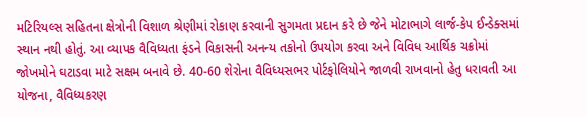મટિરિયલ્સ સહિતના ક્ષેત્રોની વિશાળ શ્રેણીમાં રોકાણ કરવાની સુગમતા પ્રદાન કરે છે જેને મોટાભાગે લાર્જ-કેપ ઈન્ડેક્સમાં સ્થાન નથી હોતું. આ વ્યાપક વૈવિધ્યતા ફંડને વિકાસની અનન્ય તકોનો ઉપયોગ કરવા અને વિવિધ આર્થિક ચક્રોમાં જોખમોને ઘટાડવા માટે સક્ષમ બનાવે છે. 40-60 શેરોના વૈવિધ્યસભર પોર્ટફોલિયોને જાળવી રાખવાનો હેતુ ધરાવતી આ યોજના, વૈવિધ્યકરણ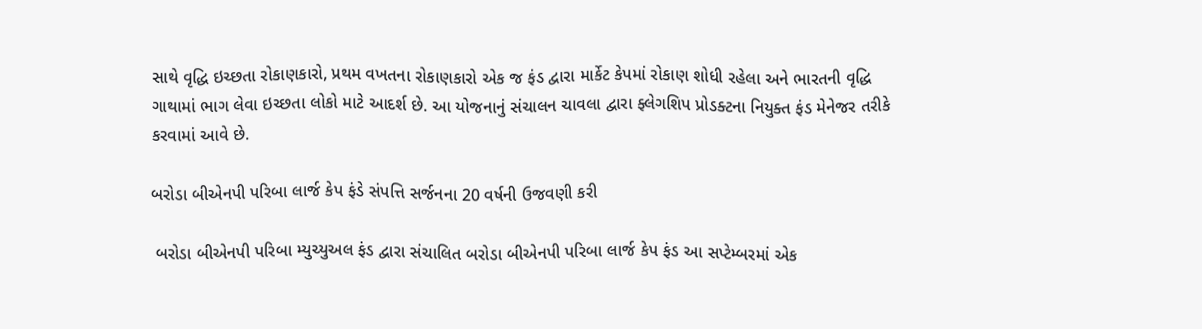સાથે વૃદ્ધિ ઇચ્છતા રોકાણકારો, પ્રથમ વખતના રોકાણકારો એક જ ફંડ દ્વારા માર્કેટ કેપમાં રોકાણ શોધી રહેલા અને ભારતની વૃદ્ધિ ગાથામાં ભાગ લેવા ઇચ્છતા લોકો માટે આદર્શ છે. આ યોજનાનું સંચાલન ચાવલા દ્વારા ફ્લેગશિપ પ્રોડક્ટના નિયુક્ત ફંડ મેનેજર તરીકે કરવામાં આવે છે.

બરોડા બીએનપી પરિબા લાર્જ કેપ ફંડે સંપત્તિ સર્જનના 20 વર્ષની ઉજવણી કરી

 બરોડા બીએનપી પરિબા મ્યુચ્યુઅલ ફંડ દ્વારા સંચાલિત બરોડા બીએનપી પરિબા લાર્જ કેપ ફંડ આ સપ્ટેમ્બરમાં એક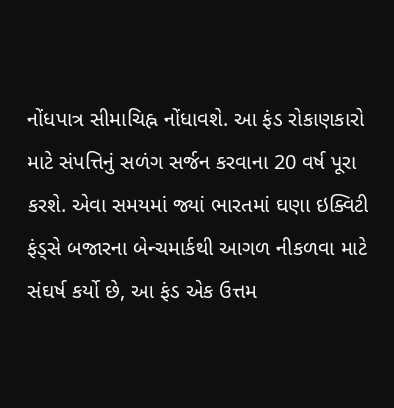નોંધપાત્ર સીમાચિહ્ન નોંધાવશે. આ ફંડ રોકાણકારો માટે સંપત્તિનું સળંગ સર્જન કરવાના 20 વર્ષ પૂરા કરશે. એવા સમયમાં જ્યાં ભારતમાં ઘણા ઇક્વિટી ફંડ્સે બજારના બેન્ચમાર્કથી આગળ નીકળવા માટે સંઘર્ષ કર્યો છે, આ ફંડ એક ઉત્તમ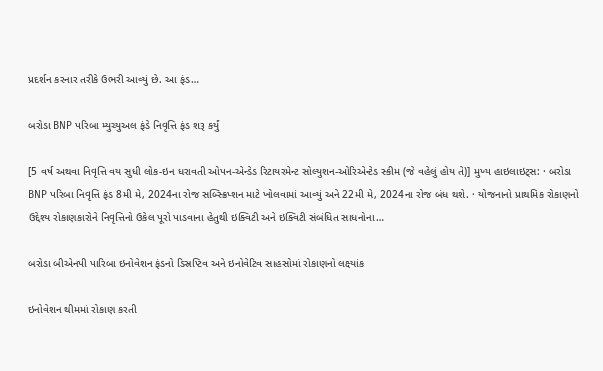પ્રદર્શન કરનાર તરીકે ઉભરી આવ્યું છે. આ ફંડ…

બરોડા BNP પરિબા મ્યુચ્યુઅલ ફંડે નિવૃત્તિ ફંડ શરૂ કર્યું

[5 વર્ષ અથવા નિવૃત્તિ વય સુધી લોક-ઇન ધરાવતી ઓપન-એન્ડેડ રિટાયરમેન્ટ સોલ્યુશન-ઓરિએન્ટેડ સ્કીમ (જે વહેલું હોય તે)] મુખ્ય હાઇલાઇટ્સ: · બરોડા BNP પરિબા નિવૃત્તિ ફંડ 8મી મે, 2024ના રોજ સબ્સ્ક્રિપ્શન માટે ખોલવામાં આવ્યું અને 22મી મે, 2024ના રોજ બંધ થશે. · યોજનાનો પ્રાથમિક રોકાણનો ઉદ્દેશ્ય રોકાણકારોને નિવૃત્તિનો ઉકેલ પૂરો પાડવાના હેતુથી ઇક્વિટી અને ઇક્વિટી સંબંધિત સાધનોના…

બરોડા બીએનપી પારિબા ઇનોવેશન ફંડનો ડિસ્રપ્ટિવ અને ઇનોવેટિવ સાહસોમાં રોકાણનો લક્ષ્યાંક

ઇનોવેશન થીમમાં રોકાણ કરતી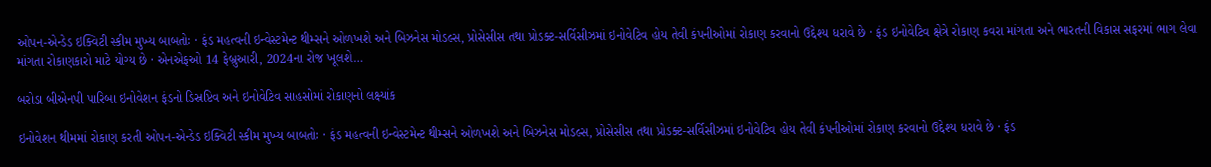ઓપન-એન્ડેડ ઇક્વિટી સ્કીમ મુખ્ય બાબતોઃ · ફંડ મહત્વની ઇન્વેસ્ટમેન્ટ થીમ્સને ઓળખશે અને બિઝનેસ મોડલ્સ, પ્રોસેસીસ તથા પ્રોડક્ટ-સર્વિસીઝમાં ઇનોવેટિવ હોય તેવી કંપનીઓમાં રોકાણ કરવાનો ઉદ્દેશ્ય ધરાવે છે · ફંડ ઇનોવેટિવ ક્ષેત્રે રોકાણ કવરા માંગતા અને ભારતની વિકાસ સફરમાં ભાગ લેવા માંગતા રોકાણકારો માટે યોગ્ય છે · એનએફઓ 14 ફેબ્રુઆરી, 2024ના રોજ ખૂલશે…

બરોડા બીએનપી પારિબા ઇનોવેશન ફંડનો ડિસ્રપ્ટિવ અને ઇનોવેટિવ સાહસોમાં રોકાણનો લક્ષ્યાંક

ઇનોવેશન થીમમાં રોકાણ કરતી ઓપન-એન્ડેડ ઇક્વિટી સ્કીમ મુખ્ય બાબતોઃ · ફંડ મહત્વની ઇન્વેસ્ટમેન્ટ થીમ્સને ઓળખશે અને બિઝનેસ મોડલ્સ, પ્રોસેસીસ તથા પ્રોડક્ટ-સર્વિસીઝમાં ઇનોવેટિવ હોય તેવી કંપનીઓમાં રોકાણ કરવાનો ઉદ્દેશ્ય ધરાવે છે · ફંડ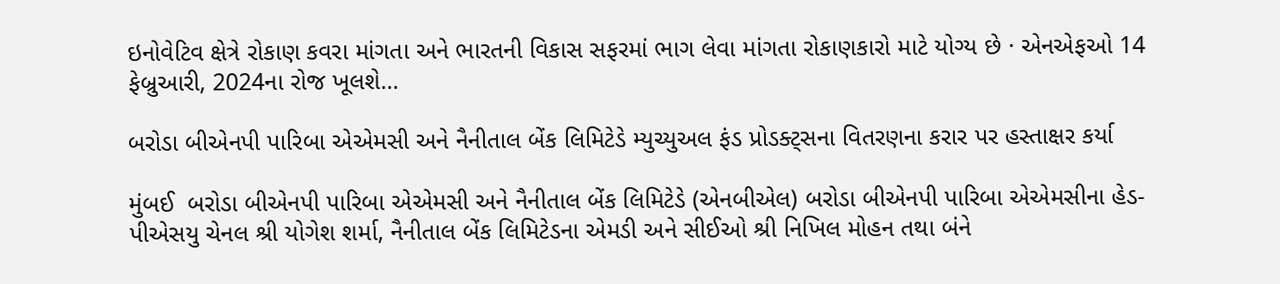ઇનોવેટિવ ક્ષેત્રે રોકાણ કવરા માંગતા અને ભારતની વિકાસ સફરમાં ભાગ લેવા માંગતા રોકાણકારો માટે યોગ્ય છે · એનએફઓ 14 ફેબ્રુઆરી, 2024ના રોજ ખૂલશે…

બરોડા બીએનપી પારિબા એએમસી અને નૈનીતાલ બેંક લિમિટેડે મ્યુચ્યુઅલ ફંડ પ્રોડક્ટ્સના વિતરણના કરાર પર હસ્તાક્ષર કર્યા

મુંબઈ  બરોડા બીએનપી પારિબા એએમસી અને નૈનીતાલ બેંક લિમિટેડે (એનબીએલ) બરોડા બીએનપી પારિબા એએમસીના હેડ-પીએસયુ ચેનલ શ્રી યોગેશ શર્મા, નૈનીતાલ બેંક લિમિટેડના એમડી અને સીઈઓ શ્રી નિખિલ મોહન તથા બંને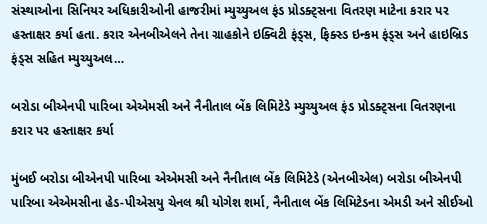સંસ્થાઓના સિનિયર અધિકારીઓની હાજરીમાં મ્યુચ્યુઅલ ફંડ પ્રોડક્ટ્સના વિતરણ માટેના કરાર પર હસ્તાક્ષર કર્યા હતા. કરાર એનબીએલને તેના ગ્રાહકોને ઇક્વિટી ફંડ્સ, ફિક્સ્ડ ઇન્કમ ફંડ્સ અને હાઇબ્રિડ ફંડ્સ સહિત મ્યુચ્યુઅલ…

બરોડા બીએનપી પારિબા એએમસી અને નૈનીતાલ બેંક લિમિટેડે મ્યુચ્યુઅલ ફંડ પ્રોડક્ટ્સના વિતરણના કરાર પર હસ્તાક્ષર કર્યા

મુંબઈ બરોડા બીએનપી પારિબા એએમસી અને નૈનીતાલ બેંક લિમિટેડે (એનબીએલ) બરોડા બીએનપી પારિબા એએમસીના હેડ-પીએસયુ ચેનલ શ્રી યોગેશ શર્મા, નૈનીતાલ બેંક લિમિટેડના એમડી અને સીઈઓ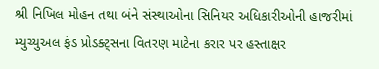શ્રી નિખિલ મોહન તથા બંને સંસ્થાઓના સિનિયર અધિકારીઓની હાજરીમાં મ્યુચ્યુઅલ ફંડ પ્રોડક્ટ્સના વિતરણ માટેના કરાર પર હસ્તાક્ષર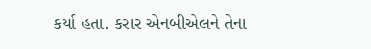કર્યા હતા. કરાર એનબીએલને તેના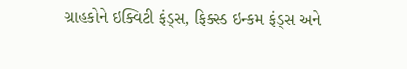ગ્રાહકોને ઇક્વિટી ફંડ્સ, ફિક્સ્ડ ઇન્કમ ફંડ્સ અને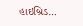હાઇબ્રિડ…